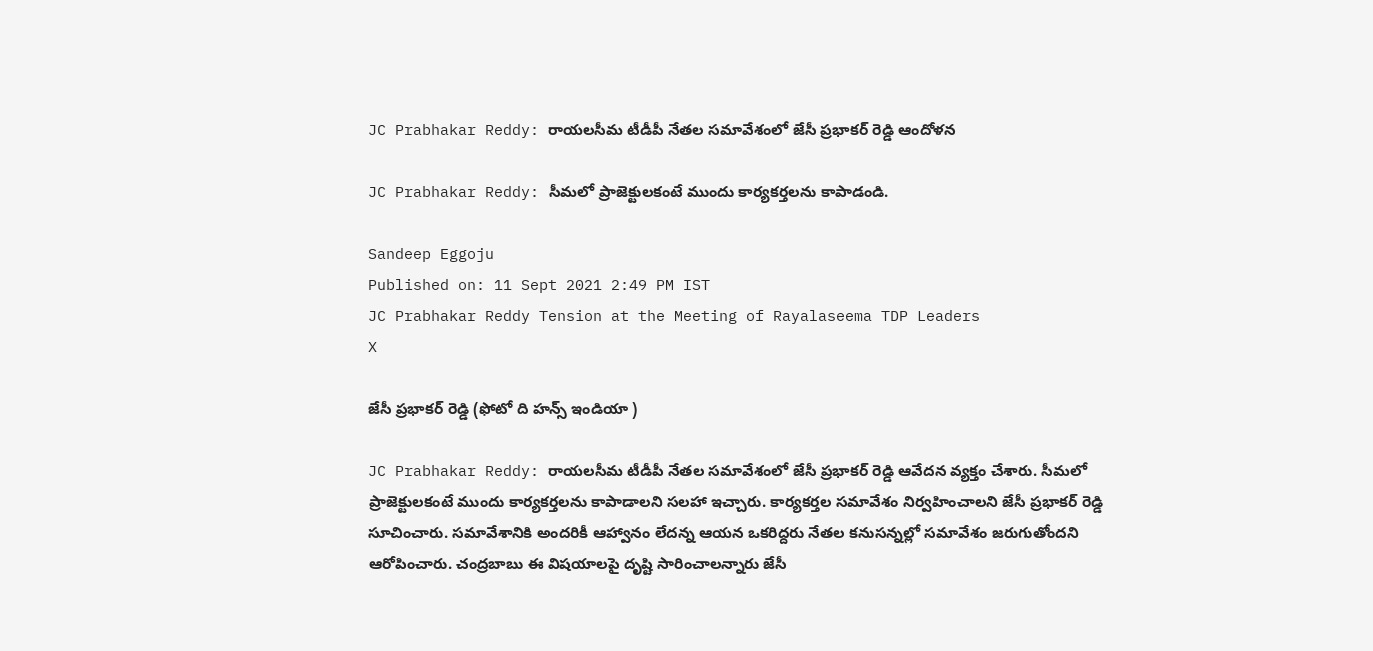JC Prabhakar Reddy: రాయలసీమ టీడీపీ నేతల సమావేశంలో జేసీ ప్రభాకర్ రెడ్డి ఆందోళన

JC Prabhakar Reddy: సీమలో ప్రాజెక్టులకంటే ముందు కార్యకర్తలను కాపాడండి.

Sandeep Eggoju
Published on: 11 Sept 2021 2:49 PM IST
JC Prabhakar Reddy Tension at the Meeting of Rayalaseema TDP Leaders
X

జేసీ ప్రభాకర్ రెడ్డి (ఫోటో ది హన్స్ ఇండియా )

JC Prabhakar Reddy: రాయలసీమ టీడీపీ నేతల సమావేశంలో జేసీ ప్రభాకర్ రెడ్డి ఆవేదన వ్యక్తం చేశారు. సీమలో ప్రాజెక్టులకంటే ముందు కార్యకర్తలను కాపాడాలని సలహా ఇచ్చారు. కార్యకర్తల సమావేశం నిర్వహించాలని జేసీ ప్రభాకర్ రెడ్డి సూచించారు. సమావేశానికి అందరికీ ఆహ్వానం లేదన్న ఆయన ఒకరిద్దరు నేతల కనుసన్నల్లో సమావేశం జరుగుతోందని ఆరోపించారు. చంద్రబాబు ఈ విషయాలపై దృష్టి సారించాలన్నారు జేసీ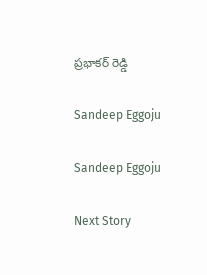ప్రభాకర్ రెడ్డి

Sandeep Eggoju

Sandeep Eggoju

Next Story